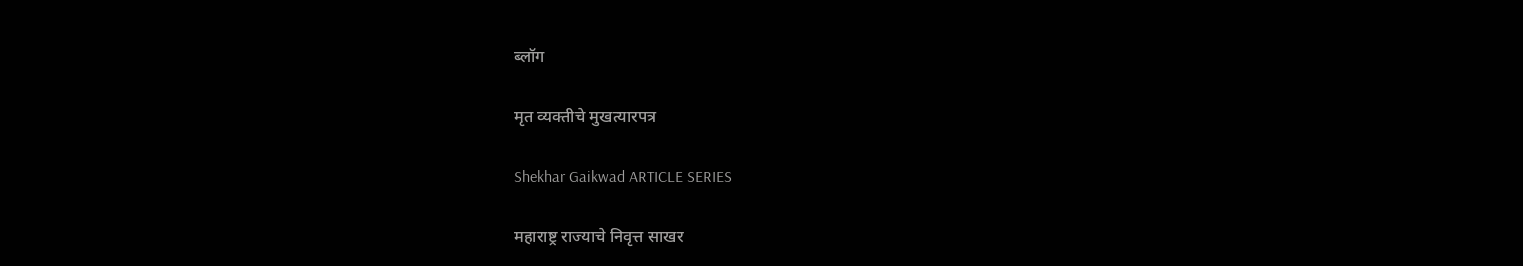ब्लॉग

मृत व्यक्तीचे मुखत्यारपत्र

Shekhar Gaikwad ARTICLE SERIES

महाराष्ट्र राज्याचे निवृत्त साखर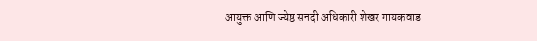आयुक्त आणि ज्येष्ठ सनदी अधिकारी शेखर गायकवाड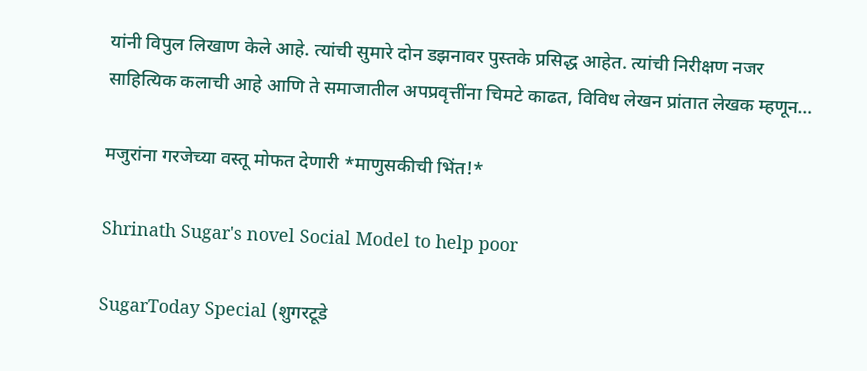यांनी विपुल लिखाण केले आहे. त्यांची सुमारे दोन डझनावर पुस्तके प्रसिद्ध आहेत. त्यांची निरीक्षण नजर साहित्यिक कलाची आहे आणि ते समाजातील अपप्रवृत्तींना चिमटे काढत, विविध लेखन प्रांतात लेखक म्हणून…

मजुरांना गरजेच्या वस्तू मोफत देणारी *माणुसकीची भिंत!*

Shrinath Sugar's novel Social Model to help poor

SugarToday Special (शुगरटूडे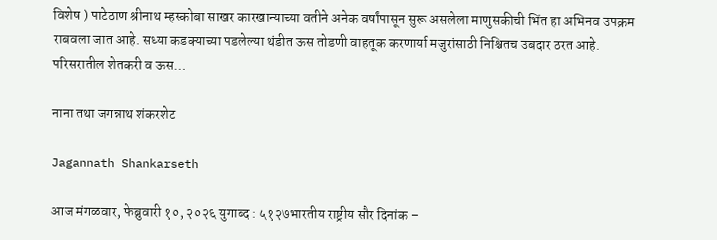विशेष ) पाटेठाण श्रीनाथ म्हस्कोबा साखर कारखान्याच्या वतीने अनेक वर्षांपासून सुरू असलेला माणुसकीची भिंत हा अभिनव उपक्रम राबवला जात आहे. सध्या कडक्याच्या पडलेल्या थंडीत ऊस तोडणी वाहतूक करणार्या मजुरांसाठी निश्चितच उबदार ठरत आहे. परिसरातील शेतकरी व ऊस…

नाना तथा जगन्नाथ शंकरशेट

Jagannath Shankarseth

आज मंगळवार, फेब्रुवारी १०, २०२६ युगाब्द : ५१२७भारतीय राष्ट्रीय सौर दिनांक –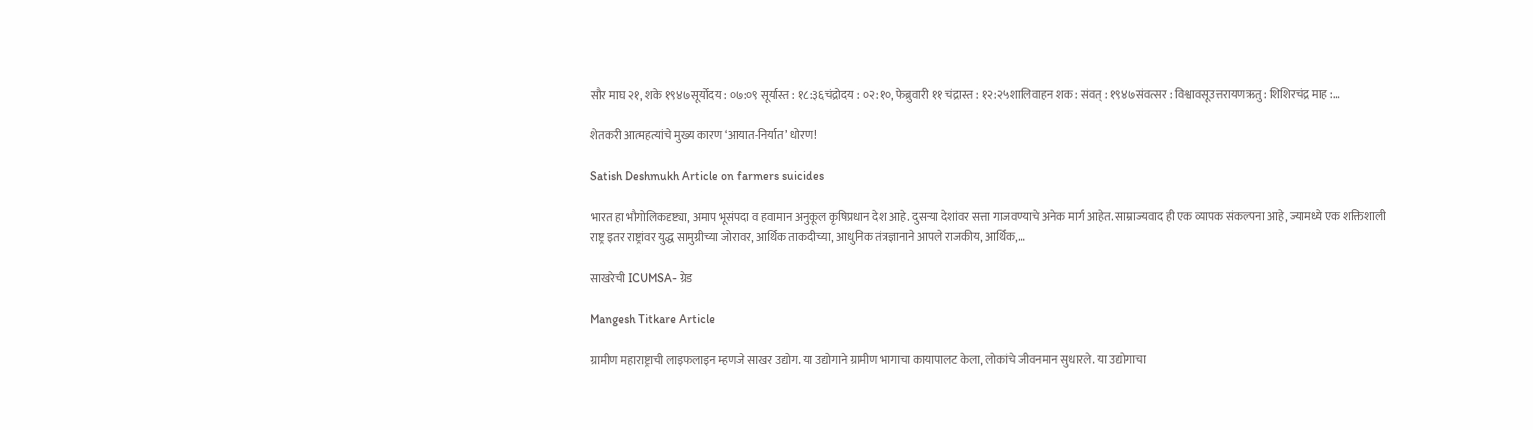सौर माघ २१, शके १९४७सूर्योदय : ०७:०९ सूर्यास्त : १८:३६चंद्रोदय : ०२:१०, फेब्रुवारी ११ चंद्रास्त : १२:२५शालिवाहन शक : संवत् : १९४७संवत्सर : विश्वावसूउत्तरायणऋतु : शिशिरचंद्र माह :…

शेतकरी आत्महत्यांचे मुख्य कारण ‘आयात-निर्यात’ धोरण!

Satish Deshmukh Article on farmers suicides

भारत हा भौगोलिकदृष्ट्या, अमाप भूसंपदा व हवामान अनुकूल कृषिप्रधान देश आहे. दुसर्‍या देशांवर सत्ता गाजवण्याचे अनेक मार्ग आहेत. साम्राज्यवाद ही एक व्यापक संकल्पना आहे, ज्यामध्ये एक शक्तिशाली राष्ट्र इतर राष्ट्रांवर युद्ध सामुग्रीच्या जोरावर, आर्थिक ताकदीच्या, आधुनिक तंत्रज्ञानाने आपले राजकीय, आर्थिक,…

साखरेची ICUMSA- ग्रेड

Mangesh Titkare Article

ग्रामीण महाराष्ट्राची लाइफलाइन म्हणजे साखर उद्योग. या उद्योगाने ग्रामीण भागाचा कायापालट केला, लोकांचे जीवनमान सुधारले. या उद्योगाचा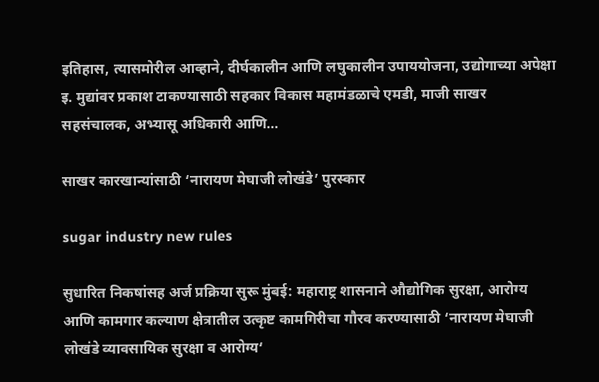इतिहास, त्यासमोरील आव्हाने, दीर्घकालीन आणि लघुकालीन उपाययोजना, उद्योगाच्या अपेक्षा इ. मुद्यांवर प्रकाश टाकण्यासाठी सहकार विकास महामंडळाचे एमडी, माजी साखर सहसंचालक, अभ्यासू अधिकारी आणि…

साखर कारखान्यांसाठी ‘नारायण मेघाजी लोखंडे’ पुरस्कार

sugar industry new rules

सुधारित निकषांसह अर्ज प्रक्रिया सुरू मुंबई: महाराष्ट्र शासनाने औद्योगिक सुरक्षा, आरोग्य आणि कामगार कल्याण क्षेत्रातील उत्कृष्ट कामगिरीचा गौरव करण्यासाठी ‘नारायण मेघाजी लोखंडे व्यावसायिक सुरक्षा व आरोग्य‘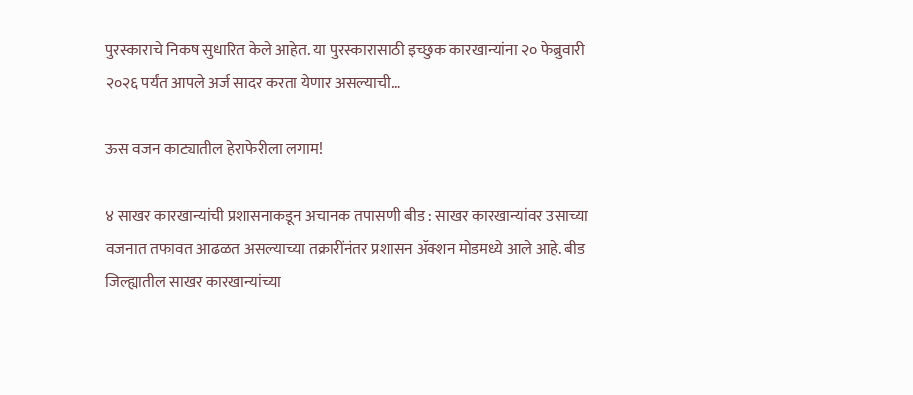पुरस्काराचे निकष सुधारित केले आहेत. या पुरस्कारासाठी इच्छुक कारखान्यांना २० फेब्रुवारी २०२६ पर्यंत आपले अर्ज सादर करता येणार असल्याची…

ऊस वजन काट्यातील हेराफेरीला लगाम!

४ साखर कारखान्यांची प्रशासनाकडून अचानक तपासणी बीड : साखर कारखान्यांवर उसाच्या वजनात तफावत आढळत असल्याच्या तक्रारींनंतर प्रशासन ॲक्शन मोडमध्ये आले आहे. बीड जिल्ह्यातील साखर कारखान्यांच्या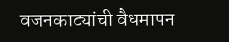वजनकाट्यांची वैधमापन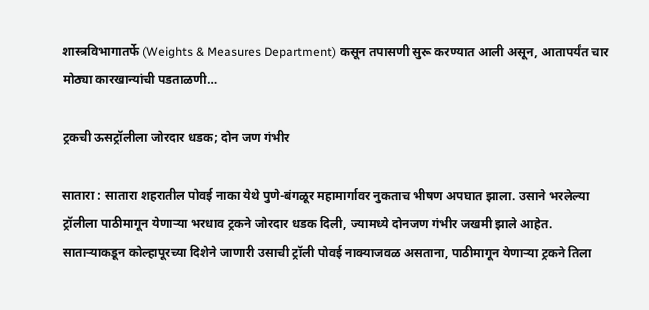शास्त्रविभागातर्फे (Weights & Measures Department) कसून तपासणी सुरू करण्यात आली असून, आतापर्यंत चार मोठ्या कारखान्यांची पडताळणी…

ट्रकची ऊसट्रॉलीला जोरदार धडक; दोन जण गंभीर

सातारा : सातारा शहरातील पोवई नाका येथे पुणे-बंगळूर महामार्गावर नुकताच भीषण अपघात झाला. उसाने भरलेल्या ट्रॉलीला पाठीमागून येणाऱ्या भरधाव ट्रकने जोरदार धडक दिली, ज्यामध्ये दोनजण गंभीर जखमी झाले आहेत. साताऱ्याकडून कोल्हापूरच्या दिशेने जाणारी उसाची ट्रॉली पोवई नाक्याजवळ असताना, पाठीमागून येणाऱ्या ट्रकने तिला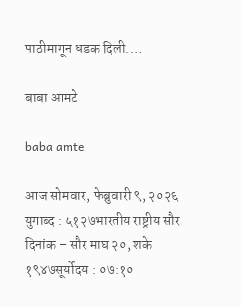पाठीमागून धडक दिली.…

बाबा आमटे

baba amte

आज सोमवार, फेब्रुवारी ९, २०२६ युगाब्द : ५१२७भारतीय राष्ट्रीय सौर दिनांक – सौर माघ २०, शके १९४७सूर्योदय : ०७:१०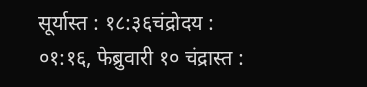सूर्यास्त : १८:३६चंद्रोदय : ०१:१६, फेब्रुवारी १० चंद्रास्त :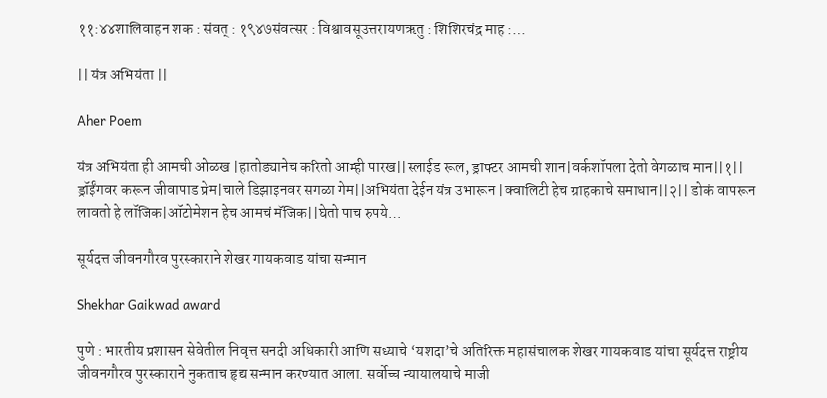११:४४शालिवाहन शक : संवत् : १९४७संवत्सर : विश्वावसूउत्तरायणऋतु : शिशिरचंद्र माह :…

|| यंत्र अभियंता ||

Aher Poem

यंत्र अभियंता ही आमची ओळख |हातोड्यानेच करितो आम्ही पारख||स्लाईड रूल, ड्राफ्टर आमची शान|वर्कशॉपला देतो वेगळाच मान||१|| ड्रॉईंगवर करून जीवापाड प्रेम|चाले डिझाइनवर सगळा गेम||अभियंता देईन यंत्र उभारून |क्वालिटी हेच ग्राहकाचे समाधान||२|| डोकं वापरून लावतो हे लॉजिक|ऑटोमेशन हेच आमचं मॅजिक||घेतो पाच रुपये…

सूर्यदत्त जीवनगौरव पुरस्काराने शेखर गायकवाड यांचा सन्मान

Shekhar Gaikwad award

पुणे : भारतीय प्रशासन सेवेतील निवृत्त सनदी अधिकारी आणि सध्याचे ‘यशदा’चे अतिरिक्त महासंचालक शेखर गायकवाड यांचा सूर्यदत्त राष्ट्रीय जीवनगौरव पुरस्काराने नुकताच हृद्य सन्मान करण्यात आला. सर्वोच्च न्यायालयाचे माजी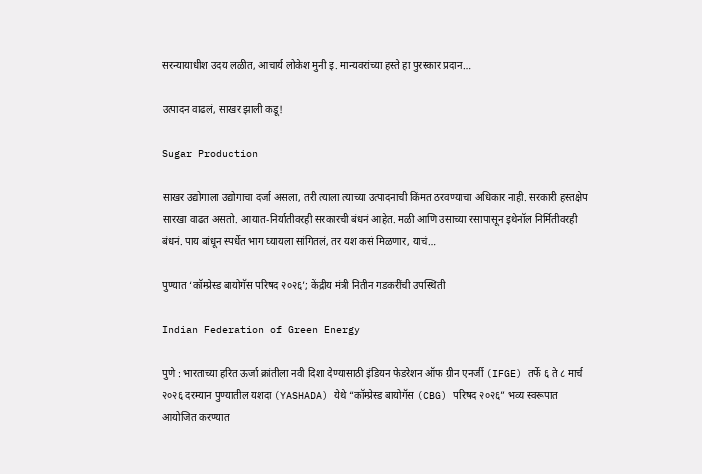सरन्यायाधीश उदय लळीत, आचार्य लोकेश मुनी इ. मान्यवरांच्या हस्ते हा पुरस्कार प्रदान…

उत्पादन वाढलं, साखर झाली कडू!

Sugar Production

साखर उद्योगाला उद्योगाचा दर्जा असला, तरी त्याला त्याच्या उत्पादनाची किंमत ठरवण्याचा अधिकार नाही. सरकारी हस्तक्षेप सारखा वाढत असतो. आयात-निर्यातीवरही सरकारची बंधनं आहेत. मळी आणि उसाच्या रसापासून इथेनॉल निर्मितीवरही बंधनं. पाय बांधून स्पर्धेत भाग घ्यायला सांगितलं, तर यश कसं मिळणार, याचं…

पुण्यात ‘कॉम्प्रेस्ड बायोगॅस परिषद २०२६’; केंद्रीय मंत्री नितीन गडकरींची उपस्थिती

Indian Federation of Green Energy

पुणे : भारताच्या हरित ऊर्जा क्रांतीला नवी दिशा देण्यासाठी इंडियन फेडरेशन ऑफ ग्रीन एनर्जी (IFGE) तर्फे ६ ते ८ मार्च २०२६ दरम्यान पुण्यातील यशदा (YASHADA) येथे “कॉम्प्रेस्ड बायोगॅस (CBG) परिषद २०२६” भव्य स्वरूपात आयोजित करण्यात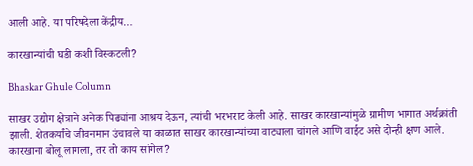आली आहे. या परिषदेला केंद्रीय…

कारखान्यांची घडी कशी विस्कटली?

Bhaskar Ghule Column

साखर उद्योग क्षेत्राने अनेक पिढ्यांना आश्रय देऊन, त्यांची भरभराट केली आहे. साखर कारखान्यांमुळे ग्रामीण भागात अर्थक्रांती झाली. शेतकर्यांचे जीवनमान उंचावले या काळात साखर कारखान्यांच्या वाट्याला चांगले आणि वाईट असे दोन्ही क्षण आले. कारखाना बोलू लागला, तर तो काय सांगेल?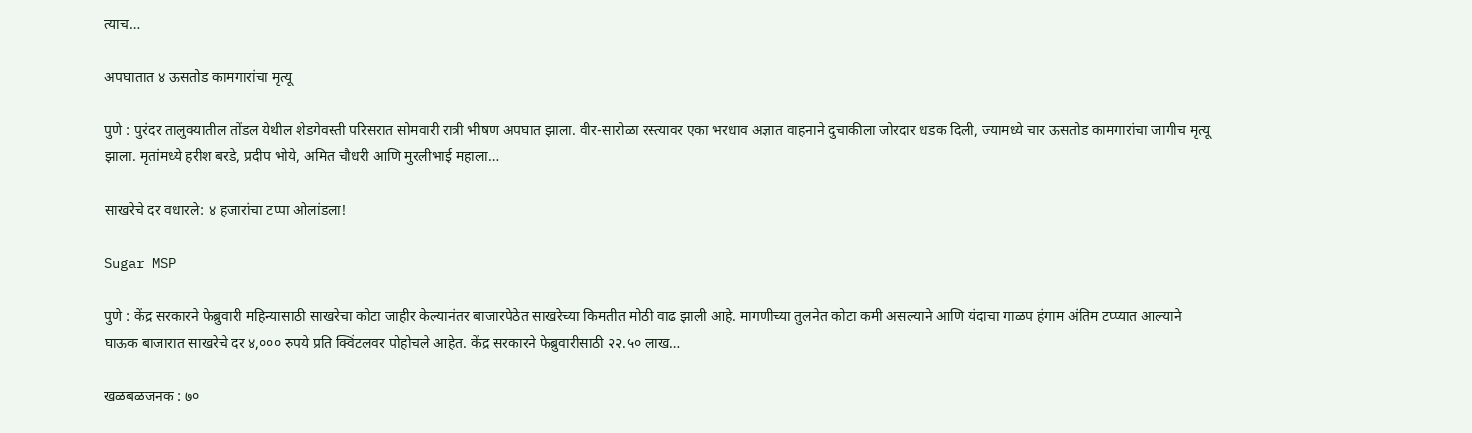त्याच…

अपघातात ४ ऊसतोड कामगारांचा मृत्यू

पुणे : पुरंदर तालुक्यातील तोंडल येथील शेडगेवस्ती परिसरात सोमवारी रात्री भीषण अपघात झाला. वीर-सारोळा रस्त्यावर एका भरधाव अज्ञात वाहनाने दुचाकीला जोरदार धडक दिली, ज्यामध्ये चार ऊसतोड कामगारांचा जागीच मृत्यू झाला. मृतांमध्ये हरीश बरडे, प्रदीप भोये, अमित चौधरी आणि मुरलीभाई महाला…

साखरेचे दर वधारले: ४ हजारांचा टप्पा ओलांडला!

Sugar MSP

पुणे : केंद्र सरकारने फेब्रुवारी महिन्यासाठी साखरेचा कोटा जाहीर केल्यानंतर बाजारपेठेत साखरेच्या किमतीत मोठी वाढ झाली आहे. मागणीच्या तुलनेत कोटा कमी असल्याने आणि यंदाचा गाळप हंगाम अंतिम टप्प्यात आल्याने घाऊक बाजारात साखरेचे दर ४,००० रुपये प्रति क्विंटलवर पोहोचले आहेत. केंद्र सरकारने फेब्रुवारीसाठी २२.५० लाख…

खळबळजनक : ७०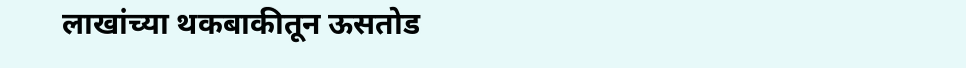लाखांच्या थकबाकीतून ऊसतोड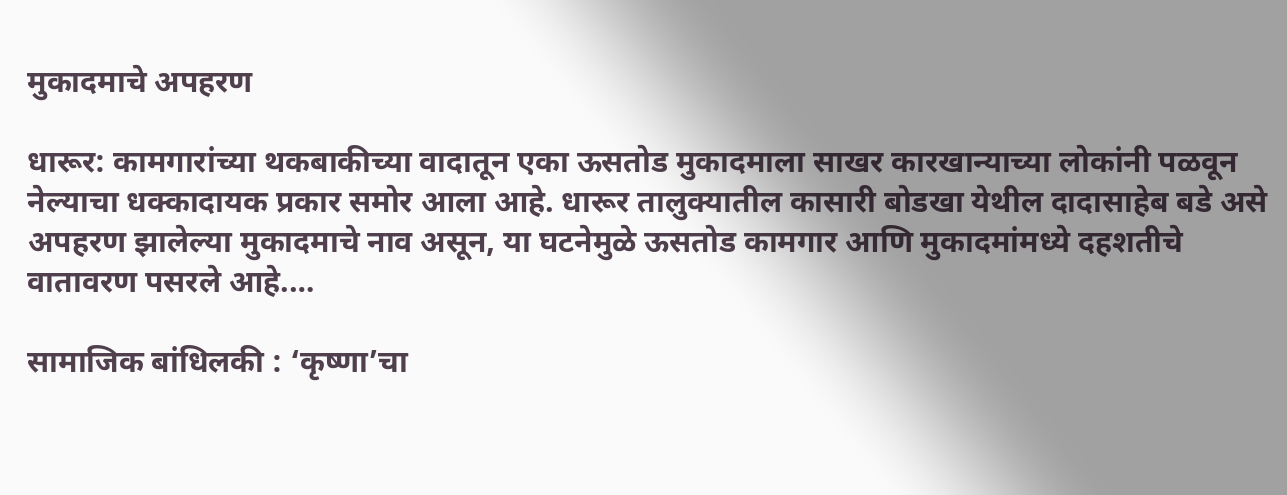मुकादमाचे अपहरण

धारूर: कामगारांच्या थकबाकीच्या वादातून एका ऊसतोड मुकादमाला साखर कारखान्याच्या लोकांनी पळवून नेल्याचा धक्कादायक प्रकार समोर आला आहे. धारूर तालुक्यातील कासारी बोडखा येथील दादासाहेब बडे असे अपहरण झालेल्या मुकादमाचे नाव असून, या घटनेमुळे ऊसतोड कामगार आणि मुकादमांमध्ये दहशतीचे वातावरण पसरले आहे.…

सामाजिक बांधिलकी : ‘कृष्णा’चा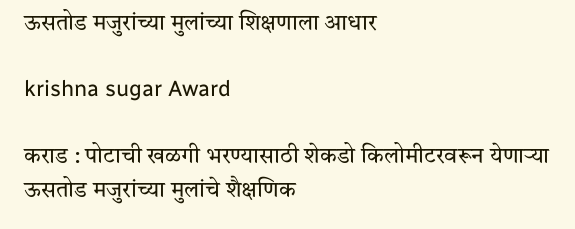ऊसतोड मजुरांच्या मुलांच्या शिक्षणाला आधार

krishna sugar Award

कराड : पोटाची खळगी भरण्यासाठी शेकडो किलोमीटरवरून येणाऱ्या ऊसतोड मजुरांच्या मुलांचे शैक्षणिक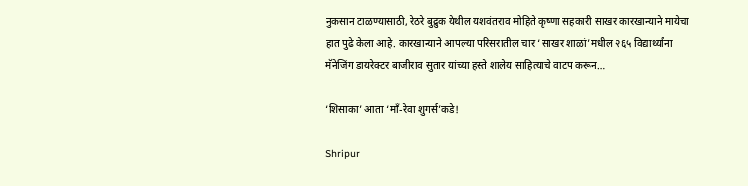नुकसान टाळण्यासाठी, रेठरे बुद्रुक येथील यशवंतराव मोहिते कृष्णा सहकारी साखर कारखान्याने मायेचा हात पुढे केला आहे. कारखान्याने आपल्या परिसरातील चार ‘साखर शाळां’मधील २६५ विद्यार्थ्यांना मॅनेजिंग डायरेक्टर बाजीराव सुतार यांच्या हस्ते शालेय साहित्याचे वाटप करून…

‘शिसाका’ आता ‘माँ-रेवा शुगर्स’कडे!

Shripur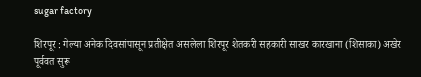sugar factory

शिरपूर : गेल्या अनेक दिवसांपासून प्रतीक्षेत असलेला शिरपूर शेतकरी सहकारी साखर कारखाना (शिसाका) अखेर पूर्ववत सुरू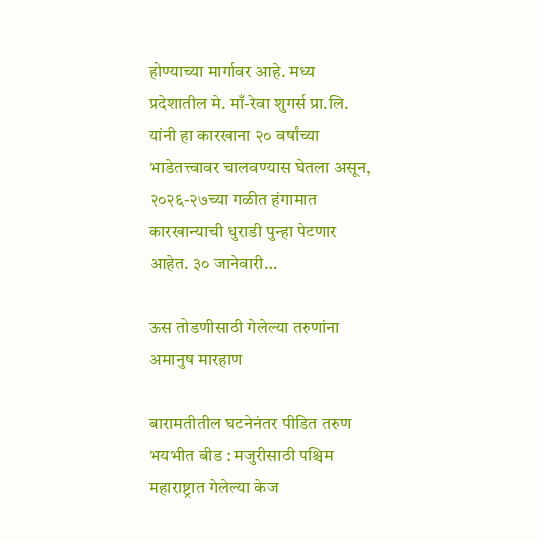होण्याच्या मार्गावर आहे. मध्य प्रदेशातील मे. माँ-रेवा शुगर्स प्रा.लि. यांनी हा कारखाना २० वर्षांच्या भाडेतत्त्वावर चालवण्यास घेतला असून, २०२६-२७च्या गळीत हंगामात कारखान्याची धुराडी पुन्हा पेटणार आहेत. ३० जानेवारी…

ऊस तोडणीसाठी गेलेल्या तरुणांना अमानुष मारहाण

बारामतीतील घटनेनंतर पीडित तरुण भयभीत बीड : मजुरीसाठी पश्चिम महाराष्ट्रात गेलेल्या केज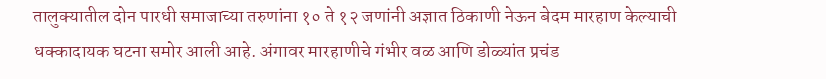तालुक्यातील दोन पारधी समाजाच्या तरुणांना १० ते १२ जणांनी अज्ञात ठिकाणी नेऊन बेदम मारहाण केल्याची धक्कादायक घटना समोर आली आहे. अंगावर मारहाणीचे गंभीर वळ आणि डोळ्यांत प्रचंड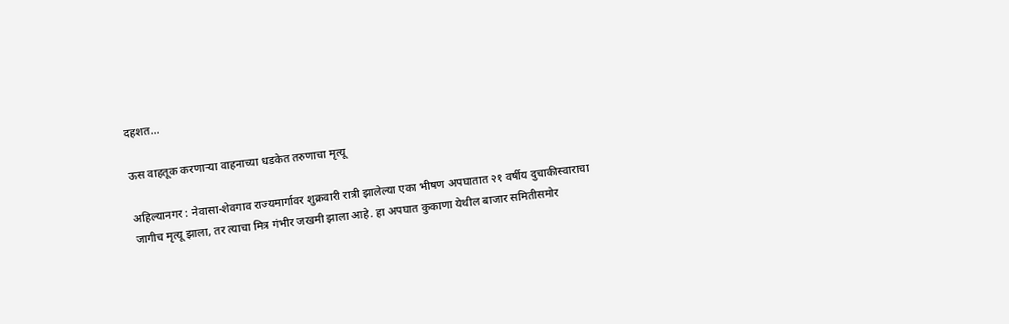दहशत…

ऊस वाहतूक करणाऱ्या वाहनाच्या धडकेत तरुणाचा मृत्यू

अहिल्‍यानगर : नेवासा-शेवगाव राज्यमार्गावर शुक्रवारी रात्री झालेल्या एका भीषण अपघातात २१ वर्षीय दुचाकीस्वाराचा जागीच मृत्यू झाला, तर त्याचा मित्र गंभीर जखमी झाला आहे. हा अपघात कुकाणा येथील बाजार समितीसमोर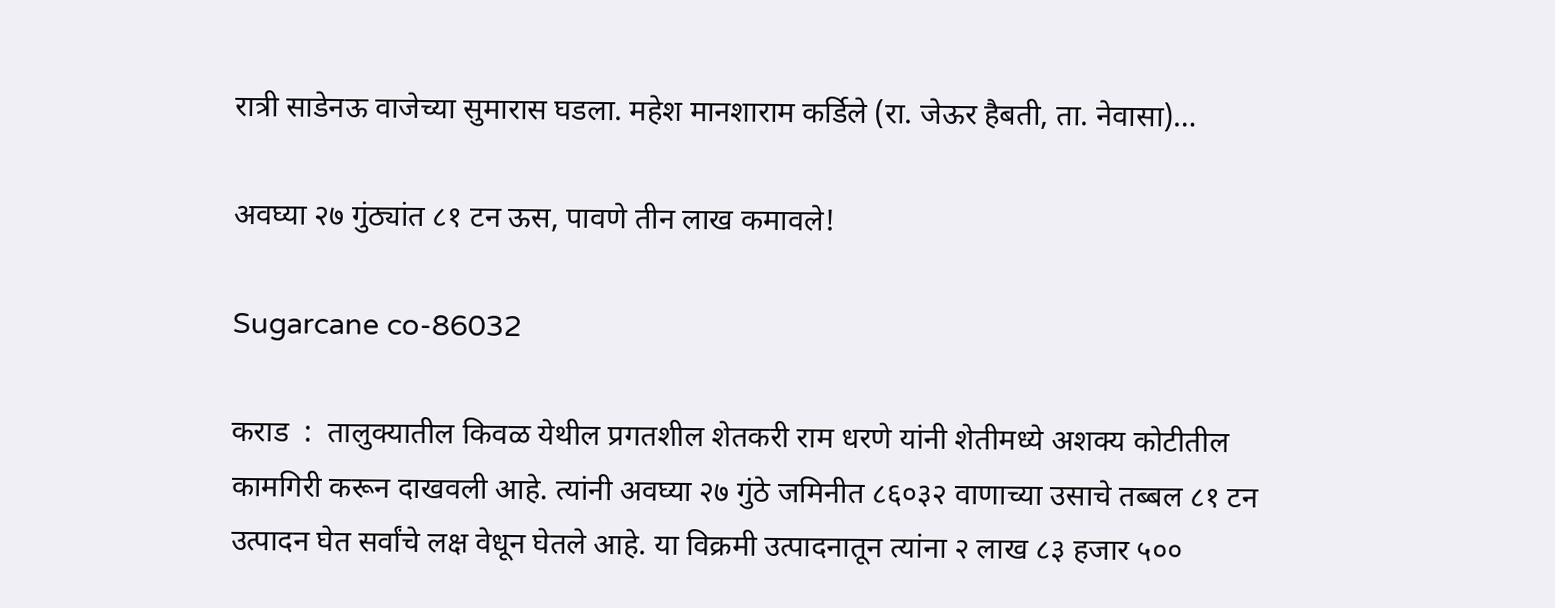रात्री साडेनऊ वाजेच्या सुमारास घडला. महेश मानशाराम कर्डिले (रा. जेऊर हैबती, ता. नेवासा)…

अवघ्या २७ गुंठ्यांत ८१ टन ऊस, पावणे तीन लाख कमावले!

Sugarcane co-86032

कराड  :  तालुक्यातील किवळ येथील प्रगतशील शेतकरी राम धरणे यांनी शेतीमध्ये अशक्य कोटीतील कामगिरी करून दाखवली आहे. त्यांनी अवघ्या २७ गुंठे जमिनीत ८६०३२ वाणाच्या उसाचे तब्बल ८१ टन उत्पादन घेत सर्वांचे लक्ष वेधून घेतले आहे. या विक्रमी उत्पादनातून त्यांना २ लाख ८३ हजार ५००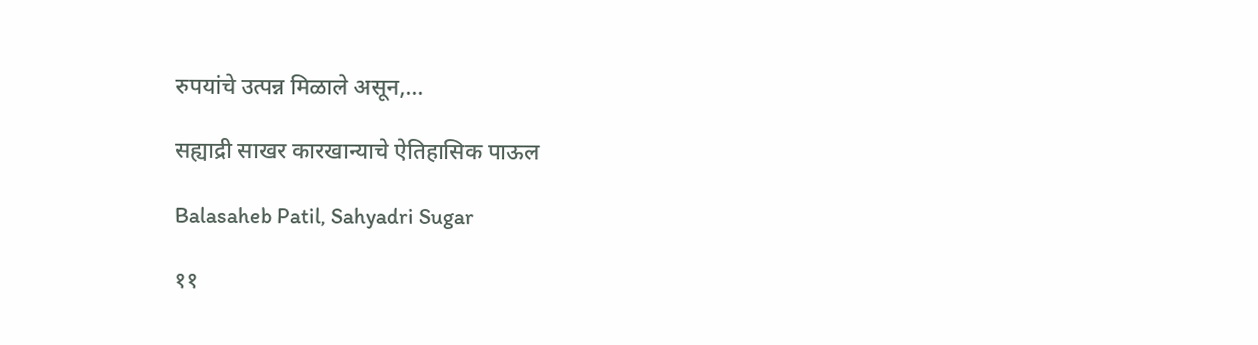रुपयांचे उत्पन्न मिळाले असून,…

सह्याद्री साखर कारखान्याचे ऐतिहासिक पाऊल

Balasaheb Patil, Sahyadri Sugar

११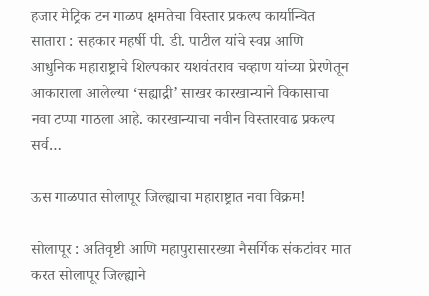हजार मेट्रिक टन गाळप क्षमतेचा विस्तार प्रकल्प कार्यान्वित सातारा : सहकार महर्षी पी. डी. पाटील यांचे स्वप्न आणि आधुनिक महाराष्ट्राचे शिल्पकार यशवंतराव चव्हाण यांच्या प्रेरणेतून आकाराला आलेल्या ‘सह्याद्री’ साखर कारखान्याने विकासाचा नवा टप्पा गाठला आहे. कारखान्याचा नवीन विस्तारवाढ प्रकल्प सर्व…

ऊस गाळपात सोलापूर जिल्ह्याचा महाराष्ट्रात नवा विक्रम!

सोलापूर : अतिवृष्टी आणि महापुरासारख्या नैसर्गिक संकटांवर मात करत सोलापूर जिल्ह्याने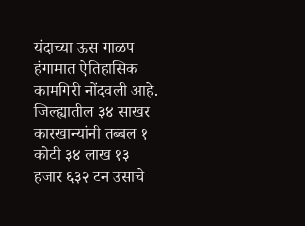यंदाच्या ऊस गाळप हंगामात ऐतिहासिक कामगिरी नोंदवली आहे. जिल्ह्यातील ३४ साखर कारखान्यांनी तब्बल १ कोटी ३४ लाख १३ हजार ६३२ टन उसाचे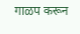गाळप करून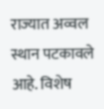राज्यात अव्वल स्थान पटकावले आहे. विशेष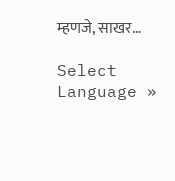म्हणजे, साखर…

Select Language »